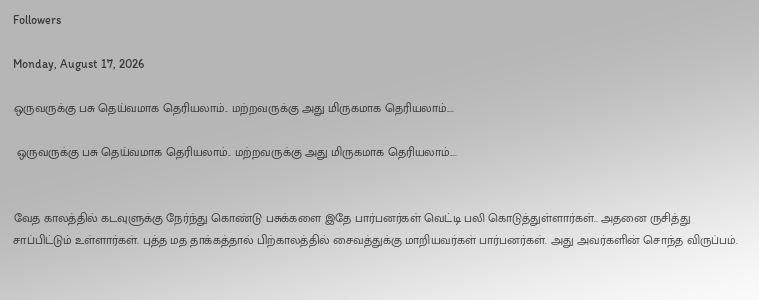Followers

Monday, August 17, 2026

ஒருவருக்கு பசு தெய்வமாக தெரியலாம்.. மற்றவருக்கு அது மிருகமாக தெரியலாம்....

 ஒருவருக்கு பசு தெய்வமாக தெரியலாம்.. மற்றவருக்கு அது மிருகமாக தெரியலாம்....


வேத காலத்தில் கடவுளுக்கு நேர்ந்து கொண்டு பசுக்களை இதே பார்பனர்கள் வெட்டி பலி கொடுத்துள்ளார்கள்.. அதனை ருசித்து சாப்பிட்டும் உள்ளார்கள். புத்த மத தாக்கத்தால் பிற்காலத்தில் சைவத்துக்கு மாறியவர்கள் பார்பனர்கள். அது அவர்களின் சொந்த விருப்பம்.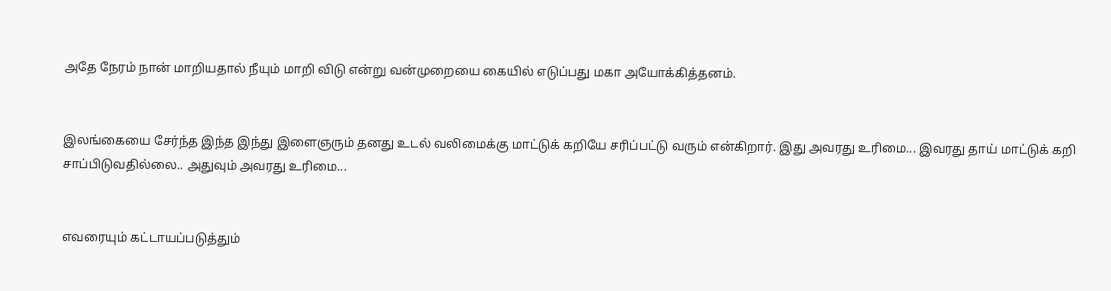அதே நேரம் நான் மாறியதால் நீயும் மாறி விடு என்று வன்முறையை கையில் எடுப்பது மகா அயோக்கித்தனம்.


இலங்கையை சேர்ந்த இந்த இந்து இளைஞரும் தனது உடல் வலிமைக்கு மாட்டுக் கறியே சரிப்பட்டு வரும் என்கிறார். இது அவரது உரிமை... இவரது தாய் மாட்டுக் கறி சாப்பிடுவதில்லை.. அதுவும் அவரது உரிமை...


எவரையும் கட்டாயப்படுத்தும்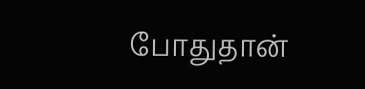போதுதான்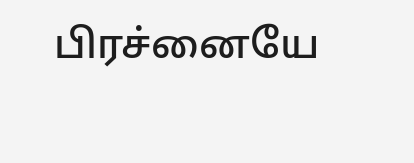பிரச்னையே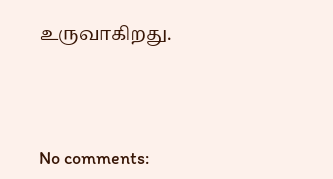உருவாகிறது.




No comments: